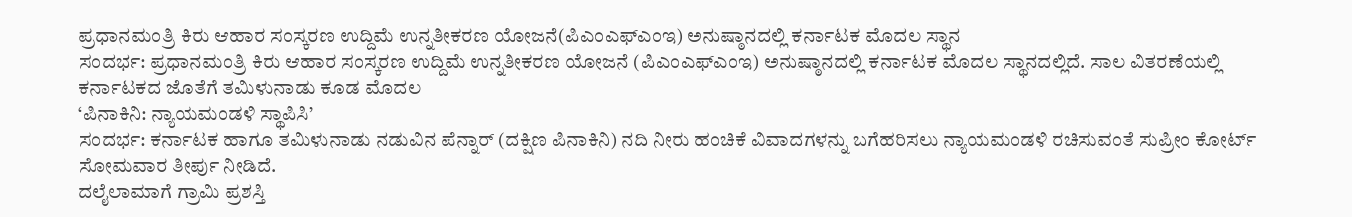ಪ್ರಧಾನಮಂತ್ರಿ ಕಿರು ಆಹಾರ ಸಂಸ್ಕರಣ ಉದ್ದಿಮೆ ಉನ್ನತೀಕರಣ ಯೋಜನೆ(ಪಿಎಂಎಫ್ಎಂಇ) ಅನುಷ್ಠಾನದಲ್ಲಿ ಕರ್ನಾಟಕ ಮೊದಲ ಸ್ಥಾನ
ಸಂದರ್ಭ: ಪ್ರಧಾನಮಂತ್ರಿ ಕಿರು ಆಹಾರ ಸಂಸ್ಕರಣ ಉದ್ದಿಮೆ ಉನ್ನತೀಕರಣ ಯೋಜನೆ (ಪಿಎಂಎಫ್ಎಂಇ) ಅನುಷ್ಠಾನದಲ್ಲಿ ಕರ್ನಾಟಕ ಮೊದಲ ಸ್ಥಾನದಲ್ಲಿದೆ. ಸಾಲ ವಿತರಣೆಯಲ್ಲಿ ಕರ್ನಾಟಕದ ಜೊತೆಗೆ ತಮಿಳುನಾಡು ಕೂಡ ಮೊದಲ
‘ಪಿನಾಕಿನಿ: ನ್ಯಾಯಮಂಡಳಿ ಸ್ಥಾಪಿಸಿ’
ಸಂದರ್ಭ: ಕರ್ನಾಟಕ ಹಾಗೂ ತಮಿಳುನಾಡು ನಡುವಿನ ಪೆನ್ನಾರ್ (ದಕ್ಷಿಣ ಪಿನಾಕಿನಿ) ನದಿ ನೀರು ಹಂಚಿಕೆ ವಿವಾದಗಳನ್ನು ಬಗೆಹರಿಸಲು ನ್ಯಾಯಮಂಡಳಿ ರಚಿಸುವಂತೆ ಸುಪ್ರೀಂ ಕೋರ್ಟ್ ಸೋಮವಾರ ತೀರ್ಪು ನೀಡಿದೆ.
ದಲೈಲಾಮಾಗೆ ಗ್ರಾಮಿ ಪ್ರಶಸ್ತಿ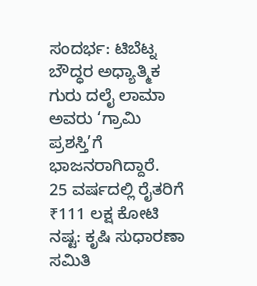ಸಂದರ್ಭ: ಟಿಬೆಟ್ನ ಬೌದ್ಧರ ಅಧ್ಯಾತ್ಮಿಕ ಗುರು ದಲೈ ಲಾಮಾ ಅವರು ‘ಗ್ರಾಮಿ ಪ್ರಶಸ್ತಿ’ಗೆ ಭಾಜನರಾಗಿದ್ದಾರೆ.
25 ವರ್ಷದಲ್ಲಿ ರೈತರಿಗೆ ₹111 ಲಕ್ಷ ಕೋಟಿ ನಷ್ಟ: ಕೃಷಿ ಸುಧಾರಣಾ ಸಮಿತಿ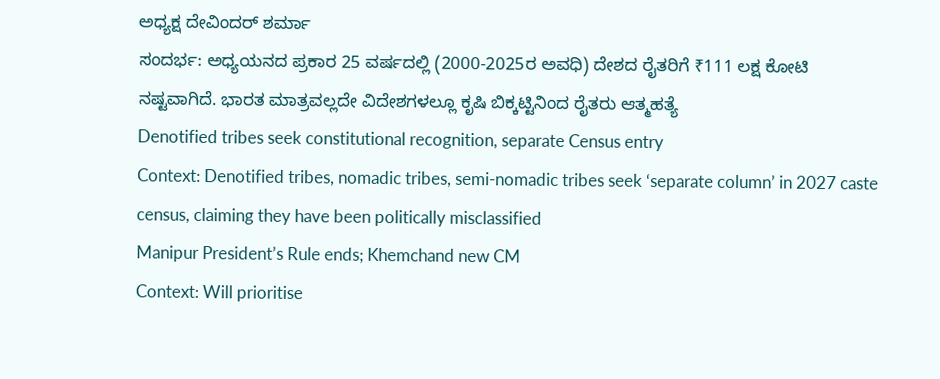ಅಧ್ಯಕ್ಷ ದೇವಿಂದರ್ ಶರ್ಮಾ
ಸಂದರ್ಭ: ಅಧ್ಯಯನದ ಪ್ರಕಾರ 25 ವರ್ಷದಲ್ಲಿ (2000-2025ರ ಅವಧಿ) ದೇಶದ ರೈತರಿಗೆ ₹111 ಲಕ್ಷ ಕೋಟಿ ನಷ್ಟವಾಗಿದೆ. ಭಾರತ ಮಾತ್ರವಲ್ಲದೇ ವಿದೇಶಗಳಲ್ಲೂ ಕೃಷಿ ಬಿಕ್ಕಟ್ಟಿನಿಂದ ರೈತರು ಆತ್ಮಹತ್ಯೆ
Denotified tribes seek constitutional recognition, separate Census entry
Context: Denotified tribes, nomadic tribes, semi-nomadic tribes seek ‘separate column’ in 2027 caste census, claiming they have been politically misclassified
Manipur President’s Rule ends; Khemchand new CM
Context: Will prioritise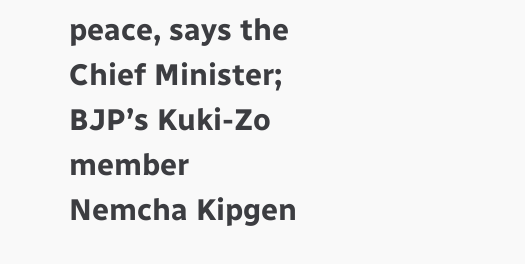peace, says the Chief Minister; BJP’s Kuki-Zo member Nemcha Kipgen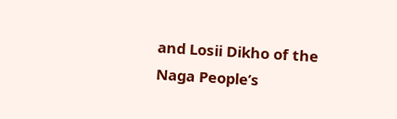and Losii Dikho of the Naga People’s